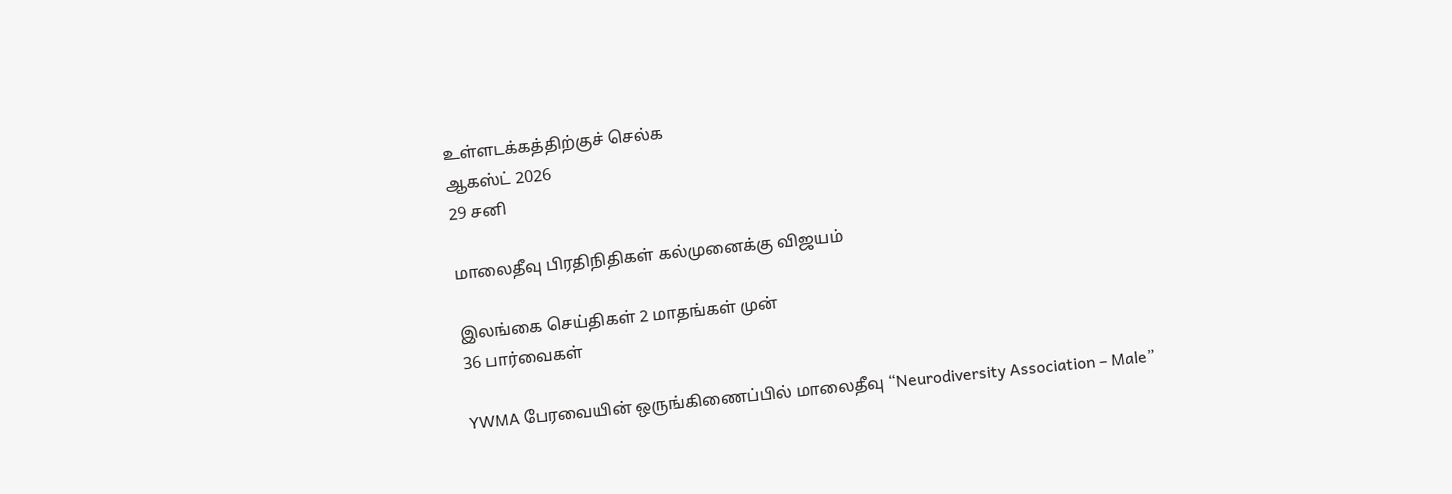உள்ளடக்கத்திற்குச் செல்க
ஆகஸ்ட் 2026
29 சனி

மாலைதீவு பிரதிநிதிகள் கல்முனைக்கு விஜயம்

இலங்கை செய்திகள் 2 மாதங்கள் முன்
36 பார்வைகள்

YWMA பேரவையின் ஒருங்கிணைப்பில் மாலைதீவு “Neurodiversity Association – Male”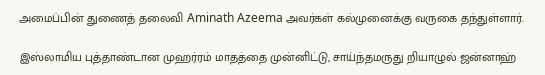அமைப்பின் துணைத் தலைவி Aminath Azeema அவர்கள் கல்முனைக்கு வருகை தந்துள்ளார்.

இஸ்லாமிய புத்தாண்டான முஹர்ரம் மாதத்தை முன்னிட்டு, சாய்ந்தமருது றியாழுல் ஜன்னாஹ்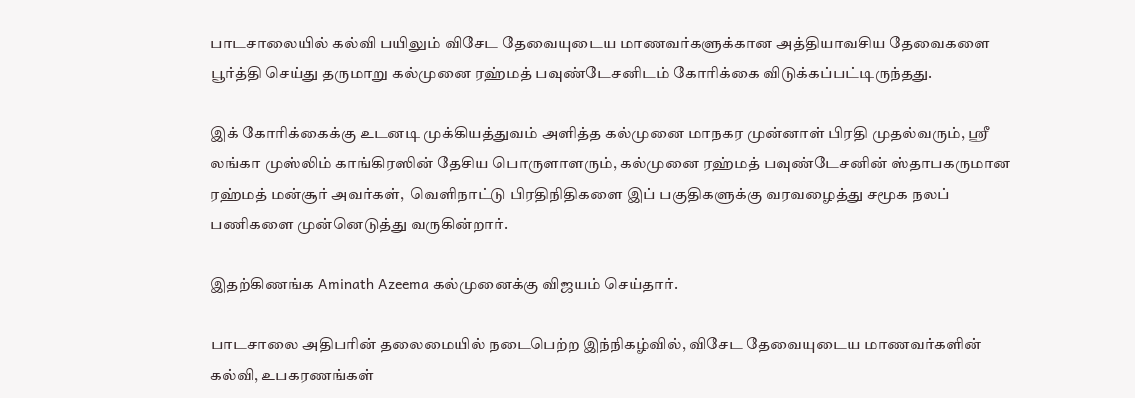பாடசாலையில் கல்வி பயிலும் விசேட தேவையுடைய மாணவர்களுக்கான அத்தியாவசிய தேவைகளை பூர்த்தி செய்து தருமாறு கல்முனை ரஹ்மத் பவுண்டேசனிடம் கோரிக்கை விடுக்கப்பட்டிருந்தது.

இக் கோரிக்கைக்கு உடனடி முக்கியத்துவம் அளித்த கல்முனை மாநகர முன்னாள் பிரதி முதல்வரும், ஶ்ரீ லங்கா முஸ்லிம் காங்கிரஸின் தேசிய பொருளாளரும், கல்முனை ரஹ்மத் பவுண்டேசனின் ஸ்தாபகருமான ரஹ்மத் மன்சூர் அவர்கள்,  வெளிநாட்டு பிரதிநிதிகளை இப் பகுதிகளுக்கு வரவழைத்து சமூக நலப் பணிகளை முன்னெடுத்து வருகின்றார்.

இதற்கிணங்க Aminath Azeema கல்முனைக்கு விஜயம் செய்தார்.

பாடசாலை அதிபரின் தலைமையில் நடைபெற்ற இந்நிகழ்வில், விசேட தேவையுடைய மாணவர்களின் கல்வி, உபகரணங்கள்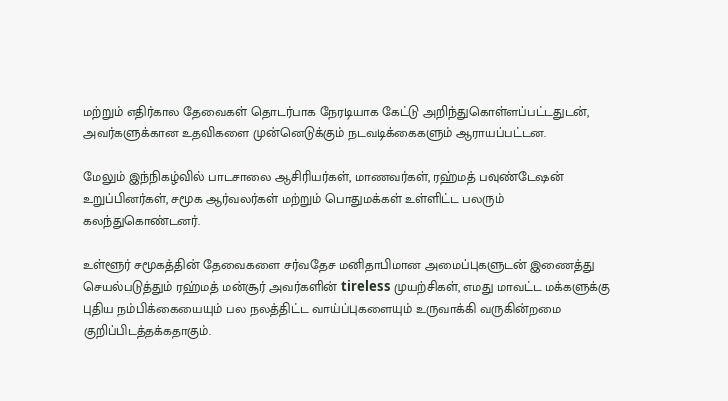மற்றும் எதிர்கால தேவைகள் தொடர்பாக நேரடியாக கேட்டு அறிந்துகொள்ளப்பட்டதுடன், அவர்களுக்கான உதவிகளை முன்னெடுக்கும் நடவடிக்கைகளும் ஆராயப்பட்டன.

மேலும் இந்நிகழ்வில் பாடசாலை ஆசிரியர்கள், மாணவர்கள், ரஹ்மத் பவுண்டேஷன் உறுப்பினர்கள், சமூக ஆர்வலர்கள் மற்றும் பொதுமக்கள் உள்ளிட்ட பலரும் கலந்துகொண்டனர்.

உள்ளூர் சமூகத்தின் தேவைகளை சர்வதேச மனிதாபிமான அமைப்புகளுடன் இணைத்து செயல்படுத்தும் ரஹ்மத் மன்சூர் அவர்களின் tireless முயற்சிகள், எமது மாவட்ட மக்களுக்கு புதிய நம்பிக்கையையும் பல நலத்திட்ட வாய்ப்புகளையும் உருவாக்கி வருகின்றமை குறிப்பிடத்தக்கதாகும்.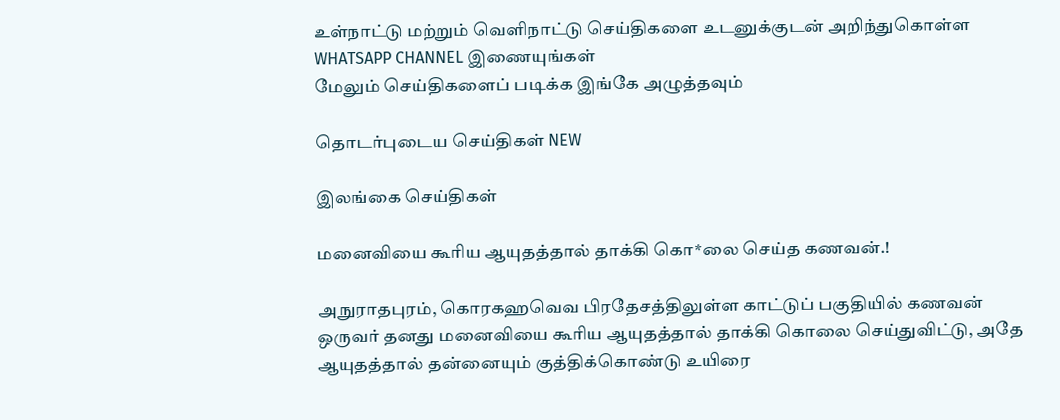உள்நாட்டு மற்றும் வெளிநாட்டு செய்திகளை உடனுக்குடன் அறிந்துகொள்ள WHATSAPP CHANNEL இணையுங்கள்
மேலும் செய்திகளைப் படிக்க இங்கே அழுத்தவும்

தொடர்புடைய செய்திகள் NEW

இலங்கை செய்திகள்

மனைவியை கூரிய ஆயுதத்தால் தாக்கி கொ*லை செய்த கணவன்.!

அநுராதபுரம், கொரகஹவெவ பிரதேசத்திலுள்ள காட்டுப் பகுதியில் கணவன் ஒருவர் தனது மனைவியை கூரிய ஆயுதத்தால் தாக்கி கொலை செய்துவிட்டு, அதே ஆயுதத்தால் தன்னையும் குத்திக்கொண்டு உயிரை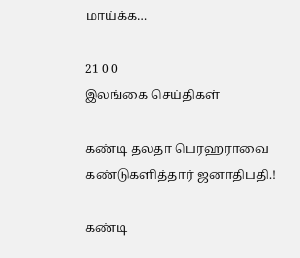மாய்க்க…

21 0 0
இலங்கை செய்திகள்

கண்டி தலதா பெரஹராவை கண்டுகளித்தார் ஜனாதிபதி.!

கண்டி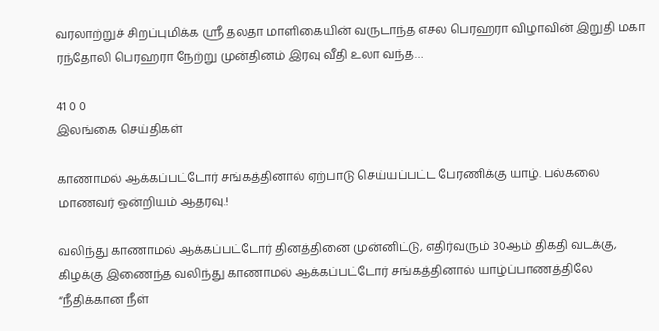வரலாற்றுச் சிறப்புமிக்க ஸ்ரீ தலதா மாளிகையின் வருடாந்த எசல பெரஹரா விழாவின் இறுதி மகா ரந்தோலி பெரஹரா நேற்று முன்தினம் இரவு வீதி உலா வந்த…

41 0 0
இலங்கை செய்திகள்

காணாமல் ஆக்கப்பட்டோர் சங்கத்தினால் ஏற்பாடு செய்யப்பட்ட பேரணிக்கு யாழ். பல்கலை மாணவர் ஒன்றியம் ஆதரவு.!

வலிந்து காணாமல் ஆக்கப்பட்டோர் தினத்தினை முன்னிட்டு, எதிர்வரும் 30ஆம் திகதி வடக்கு, கிழக்கு இணைந்த வலிந்து காணாமல் ஆக்கப்பட்டோர் சங்கத்தினால் யாழ்ப்பாணத்திலே “நீதிக்கான நீள்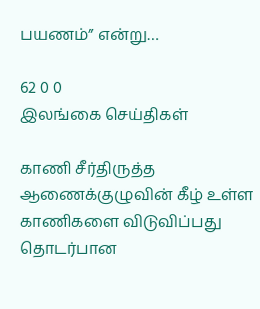பயணம்” என்று…

62 0 0
இலங்கை செய்திகள்

காணி சீர்திருத்த ஆணைக்குழுவின் கீழ் உள்ள காணிகளை விடுவிப்பது தொடர்பான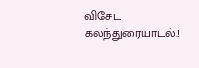விசேட கலந்துரையாடல்.!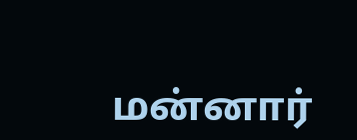மன்னார்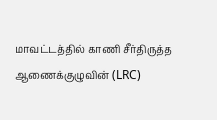மாவட்டத்தில் காணி சீர்திருத்த ஆணைக்குழுவின் (LRC)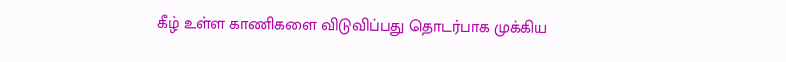கீழ் உள்ள காணிகளை விடுவிப்பது தொடர்பாக முக்கிய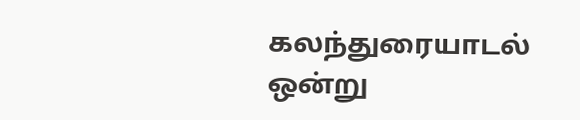கலந்துரையாடல் ஒன்று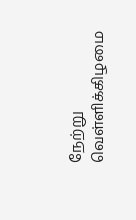நேற்று வெள்ளிக்கிழமை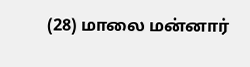(28) மாலை மன்னார்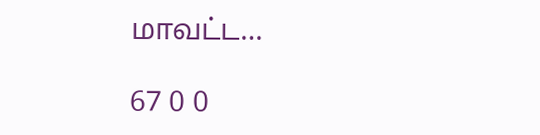மாவட்ட…

67 0 0